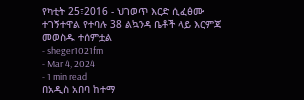የካቲት 25፣2016 - ህገወጥ እርድ ሲፈፅሙ ተገኝተዋል የተባሉ 38 ልኳንዳ ቤቶች ላይ እርምጃ መወስዱ ተሰምቷል
- sheger1021fm
- Mar 4, 2024
- 1 min read
በአዲስ አበባ ከተማ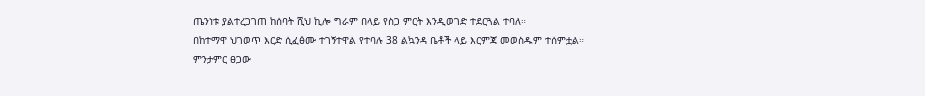ጤንነቱ ያልተረጋገጠ ከሰባት ሺህ ኪሎ ግራም በላይ የስጋ ምርት እንዲወገድ ተደርጓል ተባለ።
በከተማዋ ህገወጥ እርድ ሲፈፅሙ ተገኝተዋል የተባሉ 38 ልኳንዳ ቤቶች ላይ እርምጃ መወስዱም ተሰምቷል።
ምንታምር ፀጋው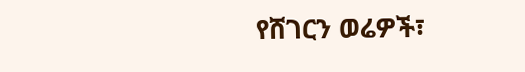የሸገርን ወሬዎች፣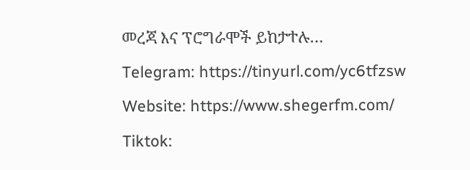መረጃ እና ፕሮግራሞች ይከታተሉ…
Telegram: https://tinyurl.com/yc6tfzsw
Website: https://www.shegerfm.com/
Tiktok: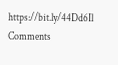https://bit.ly/44Dd6Il
Comments